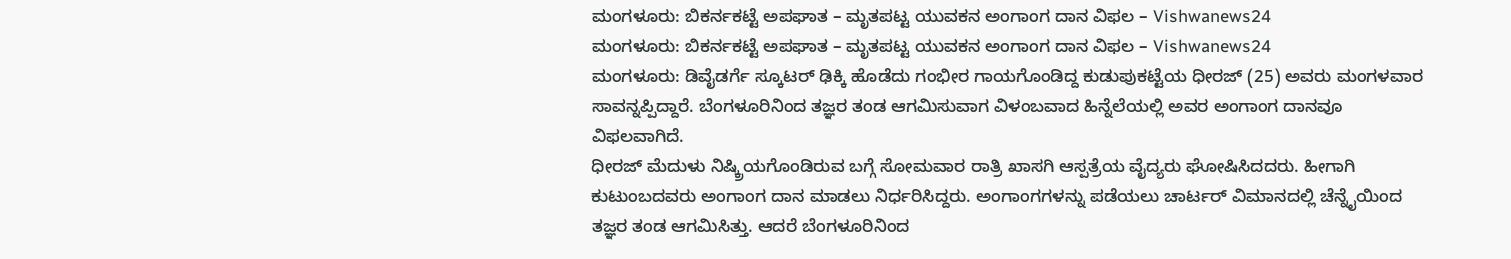ಮಂಗಳೂರು: ಬಿಕರ್ನಕಟ್ಟೆ ಅಪಘಾತ – ಮೃತಪಟ್ಟ ಯುವಕನ ಅಂಗಾಂಗ ದಾನ ವಿಫಲ – Vishwanews24
ಮಂಗಳೂರು: ಬಿಕರ್ನಕಟ್ಟೆ ಅಪಘಾತ – ಮೃತಪಟ್ಟ ಯುವಕನ ಅಂಗಾಂಗ ದಾನ ವಿಫಲ – Vishwanews24
ಮಂಗಳೂರು: ಡಿವೈಡರ್ಗೆ ಸ್ಕೂಟರ್ ಢಿಕ್ಕಿ ಹೊಡೆದು ಗಂಭೀರ ಗಾಯಗೊಂಡಿದ್ದ ಕುಡುಪುಕಟ್ಟೆಯ ಧೀರಜ್ (25) ಅವರು ಮಂಗಳವಾರ ಸಾವನ್ನಪ್ಪಿದ್ದಾರೆ. ಬೆಂಗಳೂರಿನಿಂದ ತಜ್ಞರ ತಂಡ ಆಗಮಿಸುವಾಗ ವಿಳಂಬವಾದ ಹಿನ್ನೆಲೆಯಲ್ಲಿ ಅವರ ಅಂಗಾಂಗ ದಾನವೂ ವಿಫಲವಾಗಿದೆ.
ಧೀರಜ್ ಮೆದುಳು ನಿಷ್ಕ್ರಿಯಗೊಂಡಿರುವ ಬಗ್ಗೆ ಸೋಮವಾರ ರಾತ್ರಿ ಖಾಸಗಿ ಆಸ್ಪತ್ರೆಯ ವೈದ್ಯರು ಘೋಷಿಸಿದದರು. ಹೀಗಾಗಿ ಕುಟುಂಬದವರು ಅಂಗಾಂಗ ದಾನ ಮಾಡಲು ನಿರ್ಧರಿಸಿದ್ದರು. ಅಂಗಾಂಗಗಳನ್ನು ಪಡೆಯಲು ಚಾರ್ಟರ್ ವಿಮಾನದಲ್ಲಿ ಚೆನ್ನೈಯಿಂದ ತಜ್ಞರ ತಂಡ ಆಗಮಿಸಿತ್ತು. ಆದರೆ ಬೆಂಗಳೂರಿನಿಂದ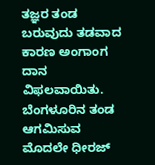ತಜ್ಞರ ತಂಡ ಬರುವುದು ತಡವಾದ ಕಾರಣ ಅಂಗಾಂಗ ದಾನ ವಿಫಲವಾಯಿತು. ಬೆಂಗಳೂರಿನ ತಂಡ ಆಗಮಿಸುವ ಮೊದಲೇ ಧೀರಜ್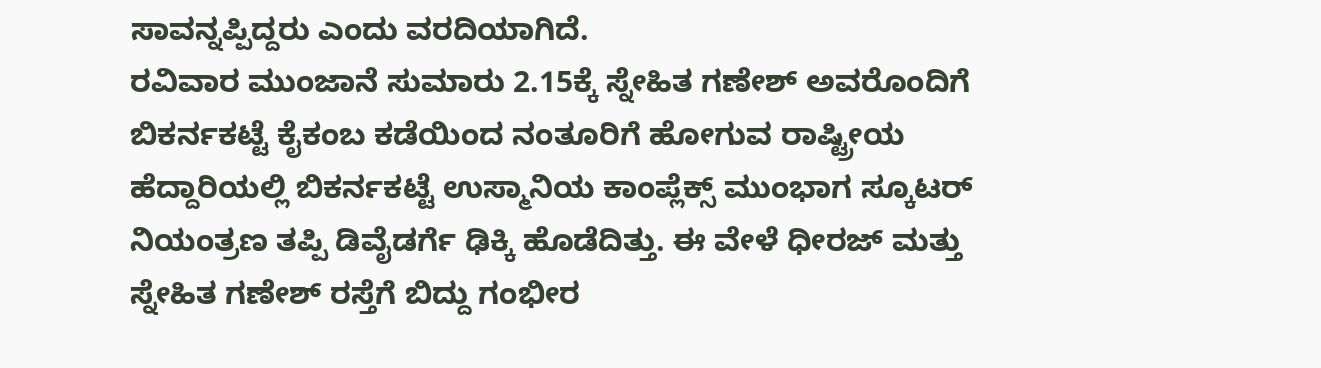ಸಾವನ್ನಪ್ಪಿದ್ದರು ಎಂದು ವರದಿಯಾಗಿದೆ.
ರವಿವಾರ ಮುಂಜಾನೆ ಸುಮಾರು 2.15ಕ್ಕೆ ಸ್ನೇಹಿತ ಗಣೇಶ್ ಅವರೊಂದಿಗೆ ಬಿಕರ್ನಕಟ್ಟೆ ಕೈಕಂಬ ಕಡೆಯಿಂದ ನಂತೂರಿಗೆ ಹೋಗುವ ರಾಷ್ಟ್ರೀಯ ಹೆದ್ದಾರಿಯಲ್ಲಿ ಬಿಕರ್ನಕಟ್ಟೆ ಉಸ್ಮಾನಿಯ ಕಾಂಪ್ಲೆಕ್ಸ್ ಮುಂಭಾಗ ಸ್ಕೂಟರ್ ನಿಯಂತ್ರಣ ತಪ್ಪಿ ಡಿವೈಡರ್ಗೆ ಢಿಕ್ಕಿ ಹೊಡೆದಿತ್ತು. ಈ ವೇಳೆ ಧೀರಜ್ ಮತ್ತು ಸ್ನೇಹಿತ ಗಣೇಶ್ ರಸ್ತೆಗೆ ಬಿದ್ದು ಗಂಭೀರ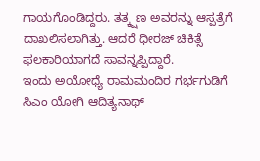ಗಾಯಗೊಂಡಿದ್ದರು. ತತ್ಕ್ಷಣ ಅವರನ್ನು ಆಸ್ಪತ್ರೆಗೆ ದಾಖಲಿಸಲಾಗಿತ್ತು. ಆದರೆ ಧೀರಜ್ ಚಿಕಿತ್ಸೆ ಫಲಕಾರಿಯಾಗದೆ ಸಾವನ್ನಪ್ಪಿದ್ದಾರೆ.
ಇಂದು ಅಯೋಧ್ಯೆ ರಾಮಮಂದಿರ ಗರ್ಭಗುಡಿಗೆ ಸಿಎಂ ಯೋಗಿ ಆದಿತ್ಯನಾಥ್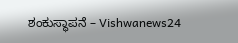ಶಂಕುಸ್ಥಾಪನೆ – Vishwanews24